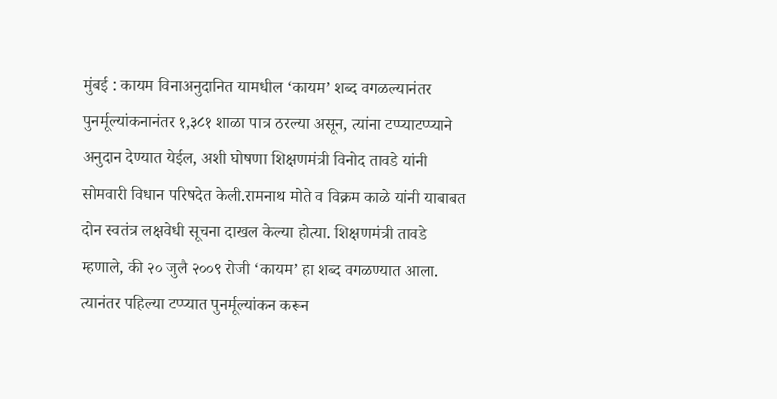मुंबई : कायम विनाअनुदानित यामधील ‘कायम’ शब्द वगळल्यानंतर पुनर्मूल्यांकनानंतर १,३८१ शाळा पात्र ठरल्या असून, त्यांना टप्प्याटप्प्याने अनुदान देण्यात येईल, अशी घोषणा शिक्षणमंत्री विनोद तावडे यांनी सोमवारी विधान परिषदेत केली.रामनाथ मोते व विक्रम काळे यांनी याबाबत दोन स्वतंत्र लक्षवेधी सूचना दाखल केल्या होत्या. शिक्षणमंत्री तावडे म्हणाले, की २० जुलै २००९ रोजी ‘कायम’ हा शब्द वगळण्यात आला. त्यानंतर पहिल्या टप्प्यात पुनर्मूल्यांकन करून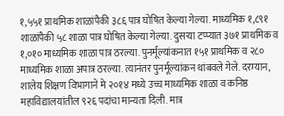१,५५१ प्राथमिक शाळांपैकी ३८६ पात्र घोषित केल्या गेल्या. माध्यमिक १,८९१ शाळांपैकी ५८ शाळा पात्र घोषित केल्या गेल्या. दुसऱ्या टप्प्यात ३७१ प्राथमिक व १,०१० माध्यमिक शाळा पात्र ठरल्या. पुनर्मूल्यांकनात १५१ प्राथमिक व २८० माध्यमिक शाळा अपात्र ठरल्या. त्यानंतर पुनर्मूल्यांकन थांबवले गेले. दरम्यान, शालेय शिक्षण विभागाने मे २०१४ मध्ये उच्च माध्यमिक शाळा व कनिष्ठ महाविद्यालयांतील ९२६ पदांचा मान्यता दिली. मात्र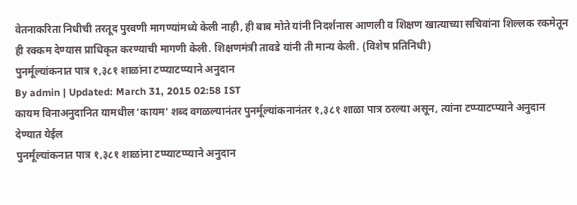वेतनाकरिता निधीची तरतूद पुरवणी मागण्यांमध्ये केली नाही, ही बाब मोते यांनी निदर्शनास आणली व शिक्षण खात्याच्या सचिवांना शिल्लक रकमेतून ही रक्कम देण्यास प्राधिकृत करण्याची मागणी केली. शिक्षणमंत्री तावडे यांनी ती मान्य केली. (विशेष प्रतिनिधी)
पुनर्मूल्यांकनात पात्र १,३८१ शाळांना टप्प्याटप्प्याने अनुदान
By admin | Updated: March 31, 2015 02:58 IST
कायम विनाअनुदानित यामधील ‘कायम’ शब्द वगळल्यानंतर पुनर्मूल्यांकनानंतर १,३८१ शाळा पात्र ठरल्या असून, त्यांना टप्प्याटप्प्याने अनुदान देण्यात येईल
पुनर्मूल्यांकनात पात्र १,३८१ शाळांना टप्प्याटप्प्याने अनुदान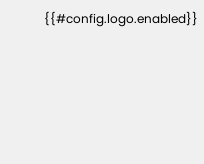{{#config.logo.enabled}}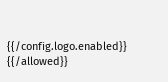{{/config.logo.enabled}}
{{/allowed}}